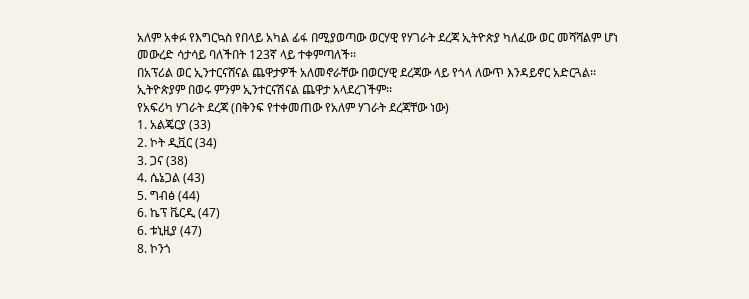አለም አቀፉ የእግርኳስ የበላይ አካል ፊፋ በሚያወጣው ወርሃዊ የሃገራት ደረጃ ኢትዮጵያ ካለፈው ወር መሻሻልም ሆነ መውረድ ሳታሳይ ባለችበት 123ኛ ላይ ተቀምጣለች፡፡
በአፕሪል ወር ኢንተርናሸናል ጨዋታዎች አለመኖራቸው በወርሃዊ ደረጃው ላይ የጎላ ለውጥ እንዳይኖር አድርጓል፡፡ ኢትዮጵያም በወሩ ምንም ኢንተርናሽናል ጨዋታ አላደረገችም፡፡
የአፍሪካ ሃገራት ደረጃ (በቅንፍ የተቀመጠው የአለም ሃገራት ደረጃቸው ነው)
1. አልጄርያ (33)
2. ኮት ዲቯር (34)
3. ጋና (38)
4. ሴኔጋል (43)
5. ግብፅ (44)
6. ኬፕ ቬርዲ (47)
6. ቱኒዚያ (47)
8. ኮንጎ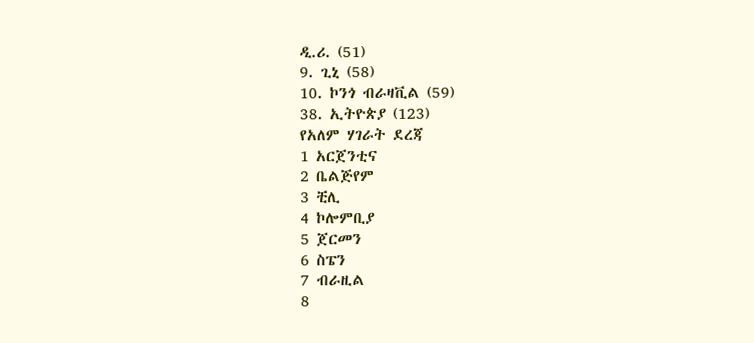ዲ.ሪ. (51)
9. ጊኒ (58)
10. ኮንጎ ብራዛቪል (59)
38. ኢትዮጵያ (123)
የአለም ሃገራት ደረጃ
1 አርጀንቲና
2 ቤልጅየም
3 ቺሊ
4 ኮሎምቢያ
5 ጀርመን
6 ስፔን
7 ብራዚል
8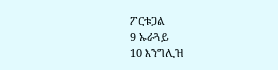ፖርቱጋል
9 ኡራጓይ
10 እንግሊዝ